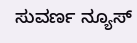ಸುವರ್ಣ ನ್ಯೂಸ್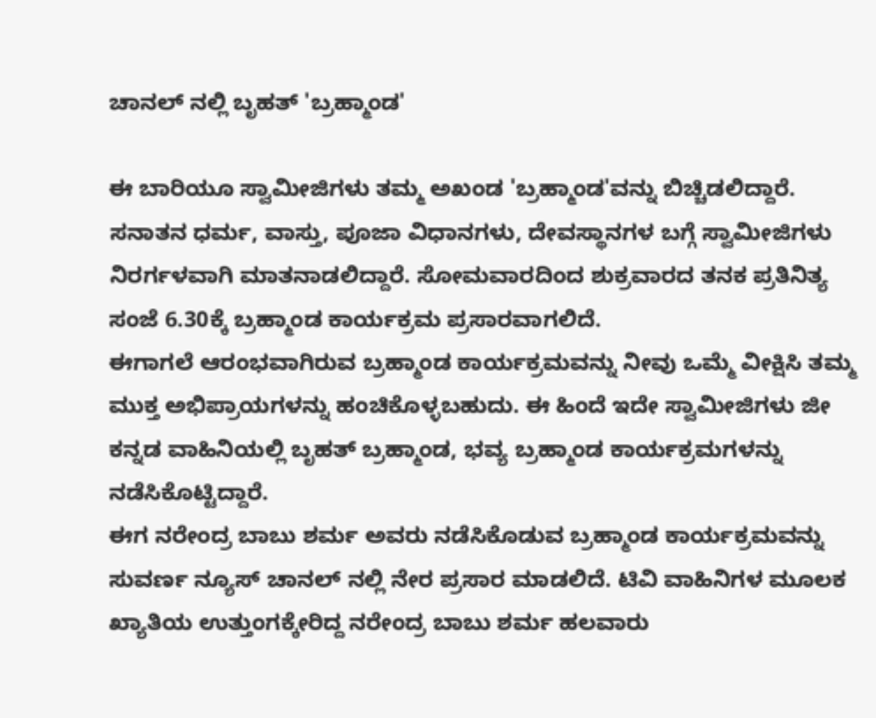ಚಾನಲ್ ನಲ್ಲಿ ಬೃಹತ್ 'ಬ್ರಹ್ಮಾಂಡ'

ಈ ಬಾರಿಯೂ ಸ್ವಾಮೀಜಿಗಳು ತಮ್ಮ ಅಖಂಡ 'ಬ್ರಹ್ಮಾಂಡ'ವನ್ನು ಬಿಚ್ಚಿಡಲಿದ್ದಾರೆ. ಸನಾತನ ಧರ್ಮ, ವಾಸ್ತು, ಪೂಜಾ ವಿಧಾನಗಳು, ದೇವಸ್ಥಾನಗಳ ಬಗ್ಗೆ ಸ್ವಾಮೀಜಿಗಳು ನಿರರ್ಗಳವಾಗಿ ಮಾತನಾಡಲಿದ್ದಾರೆ. ಸೋಮವಾರದಿಂದ ಶುಕ್ರವಾರದ ತನಕ ಪ್ರತಿನಿತ್ಯ ಸಂಜೆ 6.30ಕ್ಕೆ ಬ್ರಹ್ಮಾಂಡ ಕಾರ್ಯಕ್ರಮ ಪ್ರಸಾರವಾಗಲಿದೆ.
ಈಗಾಗಲೆ ಆರಂಭವಾಗಿರುವ ಬ್ರಹ್ಮಾಂಡ ಕಾರ್ಯಕ್ರಮವನ್ನು ನೀವು ಒಮ್ಮೆ ವೀಕ್ಷಿಸಿ ತಮ್ಮ ಮುಕ್ತ ಅಭಿಪ್ರಾಯಗಳನ್ನು ಹಂಚಿಕೊಳ್ಳಬಹುದು. ಈ ಹಿಂದೆ ಇದೇ ಸ್ವಾಮೀಜಿಗಳು ಜೀ ಕನ್ನಡ ವಾಹಿನಿಯಲ್ಲಿ ಬೃಹತ್ ಬ್ರಹ್ಮಾಂಡ, ಭವ್ಯ ಬ್ರಹ್ಮಾಂಡ ಕಾರ್ಯಕ್ರಮಗಳನ್ನು ನಡೆಸಿಕೊಟ್ಟಿದ್ದಾರೆ.
ಈಗ ನರೇಂದ್ರ ಬಾಬು ಶರ್ಮ ಅವರು ನಡೆಸಿಕೊಡುವ ಬ್ರಹ್ಮಾಂಡ ಕಾರ್ಯಕ್ರಮವನ್ನು ಸುವರ್ಣ ನ್ಯೂಸ್ ಚಾನಲ್ ನಲ್ಲಿ ನೇರ ಪ್ರಸಾರ ಮಾಡಲಿದೆ. ಟಿವಿ ವಾಹಿನಿಗಳ ಮೂಲಕ ಖ್ಯಾತಿಯ ಉತ್ತುಂಗಕ್ಕೇರಿದ್ದ ನರೇಂದ್ರ ಬಾಬು ಶರ್ಮ ಹಲವಾರು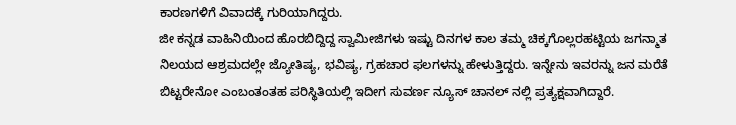ಕಾರಣಗಳಿಗೆ ವಿವಾದಕ್ಕೆ ಗುರಿಯಾಗಿದ್ದರು.
ಜೀ ಕನ್ನಡ ವಾಹಿನಿಯಿಂದ ಹೊರಬಿದ್ದಿದ್ದ ಸ್ವಾಮೀಜಿಗಳು ಇಷ್ಟು ದಿನಗಳ ಕಾಲ ತಮ್ಮ ಚಿಕ್ಕಗೊಲ್ಲರಹಟ್ಟಿಯ ಜಗನ್ಮಾತ ನಿಲಯದ ಆಶ್ರಮದಲ್ಲೇ ಜ್ಯೋತಿಷ್ಯ, ಭವಿಷ್ಯ, ಗ್ರಹಚಾರ ಫಲಗಳನ್ನು ಹೇಳುತ್ತಿದ್ದರು. ಇನ್ನೇನು ಇವರನ್ನು ಜನ ಮರೆತೆ ಬಿಟ್ಟರೇನೋ ಎಂಬಂತಂತಹ ಪರಿಸ್ಥಿತಿಯಲ್ಲಿ ಇದೀಗ ಸುವರ್ಣ ನ್ಯೂಸ್ ಚಾನಲ್ ನಲ್ಲಿ ಪ್ರತ್ಯಕ್ಷವಾಗಿದ್ದಾರೆ.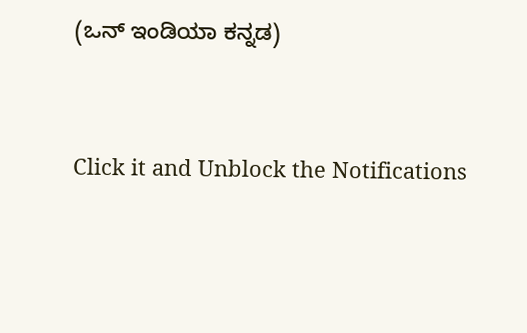(ಒನ್ ಇಂಡಿಯಾ ಕನ್ನಡ)


Click it and Unblock the Notifications